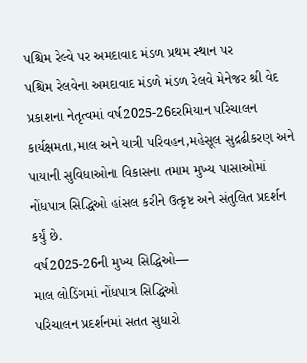પશ્ચિમ રેલ્વે પર અમદાવાદ મંડળ પ્રથમ સ્થાન પર
પશ્ચિમ રેલવેના અમદાવાદ મંડળે મંડળ રેલવે મેનેજર શ્રી વેદ પ્રકાશના નેતૃત્વમાં વર્ષ2025-26દરમિયાન પરિચાલન કાર્યક્ષમતા,માલ અને યાત્રી પરિવહન,મહેસૂલ સુદ્રઢીકરણ અને પાયાની સુવિધાઓના વિકાસના તમામ મુખ્ય પાસાઓમાં નોંધપાત્ર સિદ્ધિઓ હાંસલ કરીને ઉત્કૃષ્ટ અને સંતુલિત પ્રદર્શન કર્યું છે.
વર્ષ2025-26ની મુખ્ય સિદ્ધિઓ—
માલ લોડિંગમાં નોંધપાત્ર સિદ્ધિઓ
પરિચાલન પ્રદર્શનમાં સતત સુધારો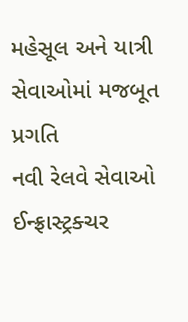મહેસૂલ અને યાત્રી સેવાઓમાં મજબૂત પ્રગતિ
નવી રેલવે સેવાઓ
ઈન્ફ્રાસ્ટ્રક્ચર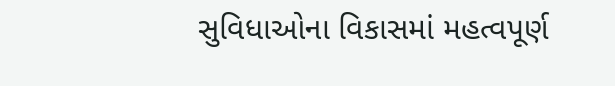સુવિધાઓના વિકાસમાં મહત્વપૂર્ણ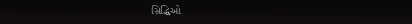સિદ્ધિઓ